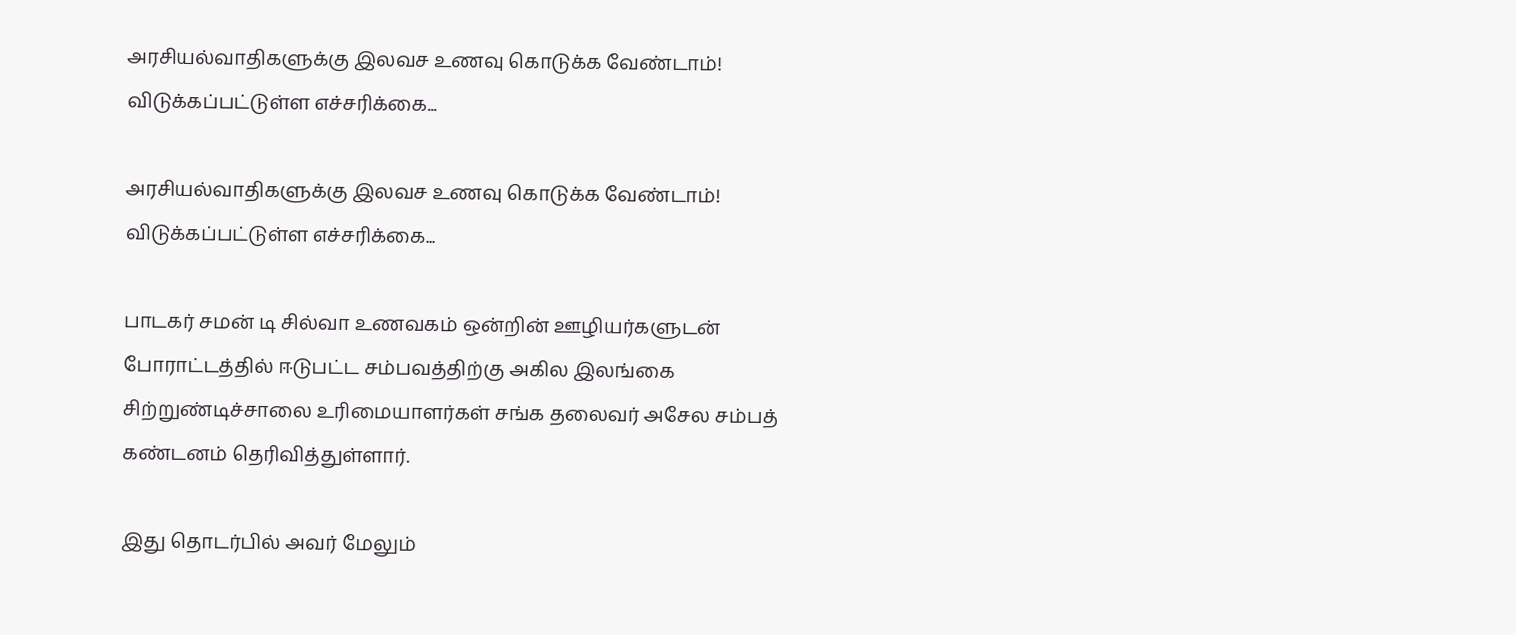அரசியல்வாதிகளுக்கு இலவச உணவு கொடுக்க வேண்டாம்! விடுக்கப்பட்டுள்ள எச்சரிக்கை...

அரசியல்வாதிகளுக்கு இலவச உணவு கொடுக்க வேண்டாம்! விடுக்கப்பட்டுள்ள எச்சரிக்கை...

பாடகர் சமன் டி சில்வா உணவகம் ஒன்றின் ஊழியர்களுடன் போராட்டத்தில் ஈடுபட்ட சம்பவத்திற்கு அகில இலங்கை சிற்றுண்டிச்சாலை உரிமையாளர்கள் சங்க தலைவர் அசேல சம்பத் கண்டனம் தெரிவித்துள்ளார்.

இது தொடர்பில் அவர் மேலும்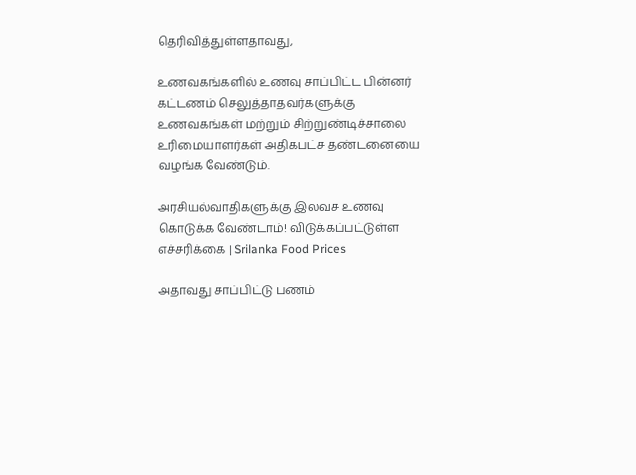தெரிவித்துள்ளதாவது,

உணவகங்களில் உணவு சாப்பிட்ட பின்னர் கட்டணம் செலுத்தாதவர்களுக்கு உணவகங்கள் மற்றும் சிற்றுண்டிச்சாலை உரிமையாளர்கள் அதிகபட்ச தண்டனையை வழங்க வேண்டும்.

அரசியல்வாதிகளுக்கு இலவச உணவு கொடுக்க வேண்டாம்! விடுக்கப்பட்டுள்ள எச்சரிக்கை | Srilanka Food Prices

அதாவது சாப்பிட்டு பணம்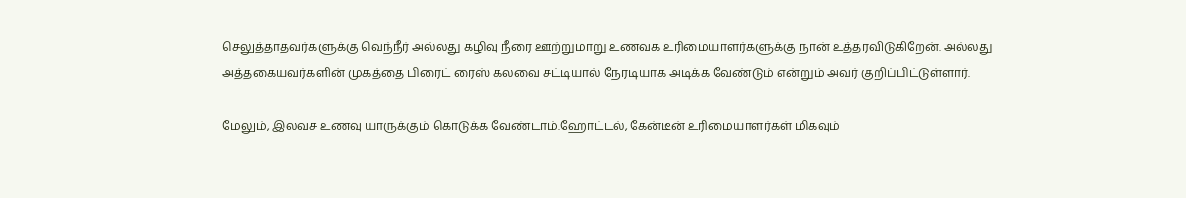செலுத்தாதவர்களுக்கு வெந்நீர் அல்லது கழிவு நீரை ஊற்றுமாறு உணவக உரிமையாளர்களுக்கு நான் உத்தரவிடுகிறேன். அல்லது அத்தகையவர்களின் முகத்தை பிரைட் ரைஸ் கலவை சட்டியால் நேரடியாக அடிக்க வேண்டும் என்றும் அவர் குறிப்பிட்டுள்ளார்.

மேலும், இலவச உணவு யாருக்கும் கொடுக்க வேண்டாம்.ஹோட்டல், கேன்டீன் உரிமையாளர்கள் மிகவும்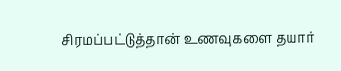சிரமப்பட்டுத்தான் உணவுகளை தயார்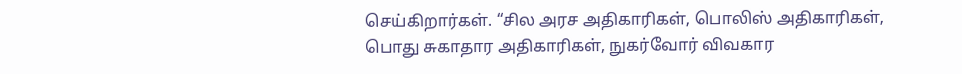செய்கிறார்கள். “சில அரச அதிகாரிகள், பொலிஸ் அதிகாரிகள், பொது சுகாதார அதிகாரிகள், நுகர்வோர் விவகார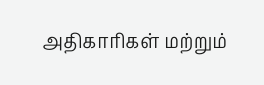அதிகாரிகள் மற்றும்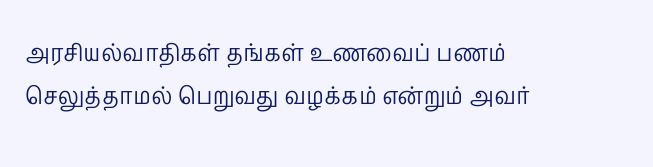அரசியல்வாதிகள் தங்கள் உணவைப் பணம் செலுத்தாமல் பெறுவது வழக்கம் என்றும் அவர்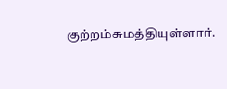குற்றம்சுமத்தியுள்ளார்.